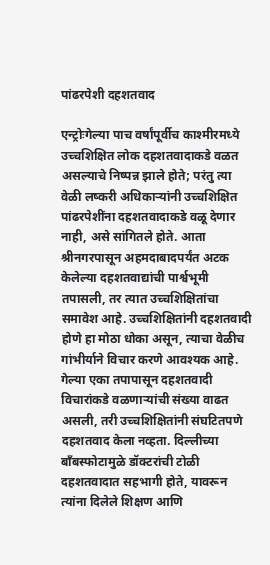पांढरपेशी दहशतवाद

एन्ट्रोःगेल्या पाच वर्षांपूर्वीच काश्मीरमध्ये उच्चशिक्षित लोक दहशतवादाकडे वळत असल्याचे निष्पन्न झाले होते; परंतु त्या वेळी लष्करी अधिकाऱ्यांनी उच्चशिक्षित पांढरपेशींना दहशतवादाकडे वळू देणार नाही, असे सांगितले होते. आता श्रीनगरपासून अहमदाबादपर्यंत अटक केलेल्या दहशतवाद्यांची पार्श्वभूमी तपासली, तर त्यात उच्चशिक्षितांचा समावेश आहे. उच्चशिक्षितांनी दहशतवादी होणे हा मोठा धोका असून, त्याचा वेळीच गांभीर्याने विचार करणे आवश्यक आहे.
गेल्या एका तपापासून दहशतवादी विचारांकडे वळणाऱ्यांची संख्या वाढत असली, तरी उच्चशिक्षितांनी संघटितपणे दहशतवाद केला नव्हता. दिल्लीच्या बाँबस्फोटामुळे डॉक्टरांची टोळी दहशतवादात सहभागी होते, यावरून त्यांना दिलेले शिक्षण आणि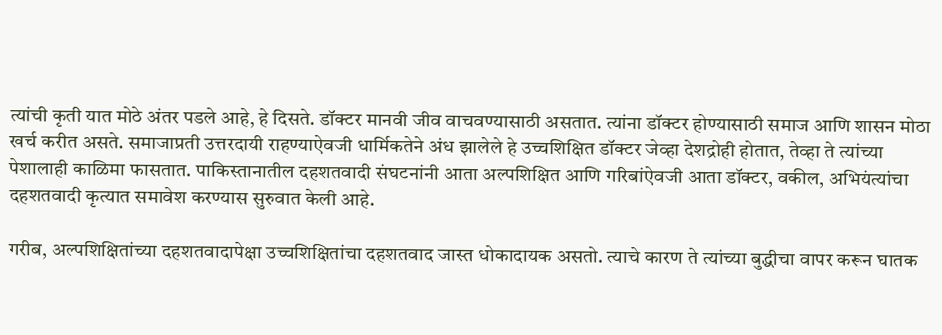त्यांची कृती यात मोठे अंतर पडले आहे, हे दिसते. डॉक्टर मानवी जीव वाचवण्यासाठी असतात. त्यांना डॉक्टर होण्यासाठी समाज आणि शासन मोठा खर्च करीत असते. समाजाप्रती उत्तरदायी राहण्याऐवजी धार्मिकतेने अंध झालेले हे उच्चशिक्षित डॉक्टर जेव्हा देशद्रोही होतात, तेव्हा ते त्यांच्या पेशालाही काळिमा फासतात. पाकिस्तानातील दहशतवादी संघटनांनी आता अल्पशिक्षित आणि गरिबांऐवजी आता डॉक्टर, वकील, अभियंत्यांचा दहशतवादी कृत्यात समावेश करण्यास सुरुवात केली आहे.

गरीब, अल्पशिक्षितांच्या दहशतवादापेक्षा उच्चशिक्षितांचा दहशतवाद जास्त धोकादायक असतो. त्याचे कारण ते त्यांच्या बुद्धीचा वापर करून घातक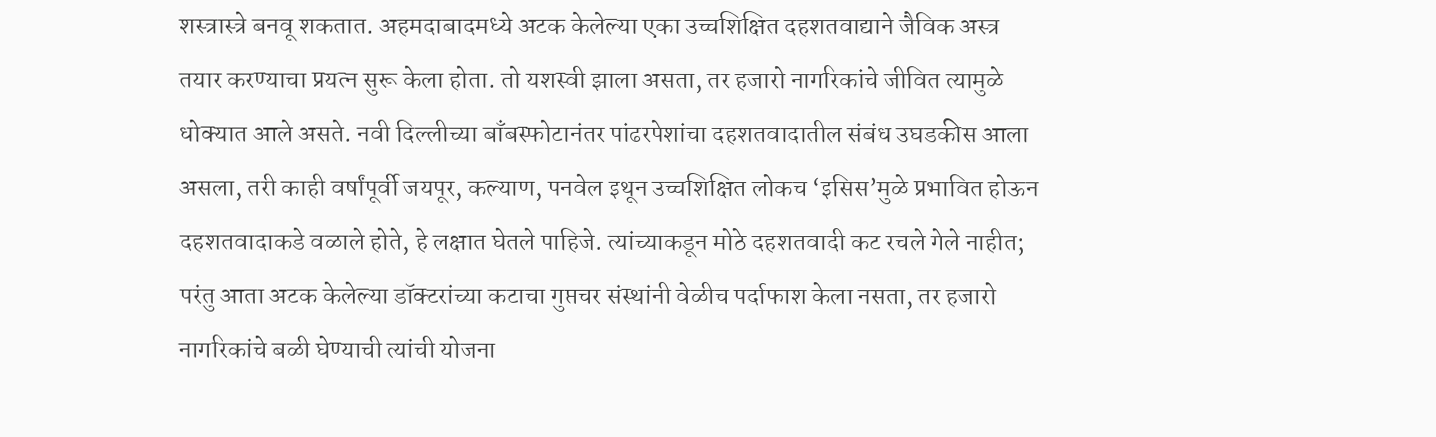शस्त्रास्त्रे बनवू शकतात. अहमदाबादमध्ये अटक केलेल्या एका उच्चशिक्षित दहशतवाद्याने जैविक अस्त्र तयार करण्याचा प्रयत्न सुरू केला होता. तो यशस्वी झाला असता, तर हजारो नागरिकांचे जीवित त्यामुळे धोक्यात आले असते. नवी दिल्लीच्या बाँबस्फोटानंतर पांढरपेशांचा दहशतवादातील संबंध उघडकीस आला असला, तरी काही वर्षांपूर्वी जयपूर, कल्याण, पनवेल इथून उच्चशिक्षित लोकच ‘इसिस’मुळे प्रभावित होऊन दहशतवादाकडे वळाले होते, हे लक्षात घेतले पाहिजे. त्यांच्याकडून मोठे दहशतवादी कट रचले गेले नाहीत; परंतु आता अटक केलेल्या डॉक्टरांच्या कटाचा गुप्तचर संस्थांनी वेळीच पर्दाफाश केला नसता, तर हजारो नागरिकांचे बळी घेण्याची त्यांची योजना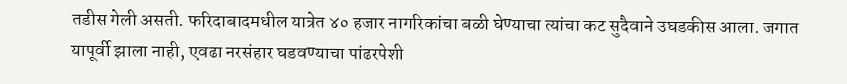तडीस गेली असती. फरिदाबादमधील यात्रेत ४० हजार नागरिकांचा बळी घेण्याचा त्यांचा कट सुदैवाने उघडकीस आला. जगात यापूर्वी झाला नाही, एवढा नरसंहार घडवण्याचा पांढरपेशी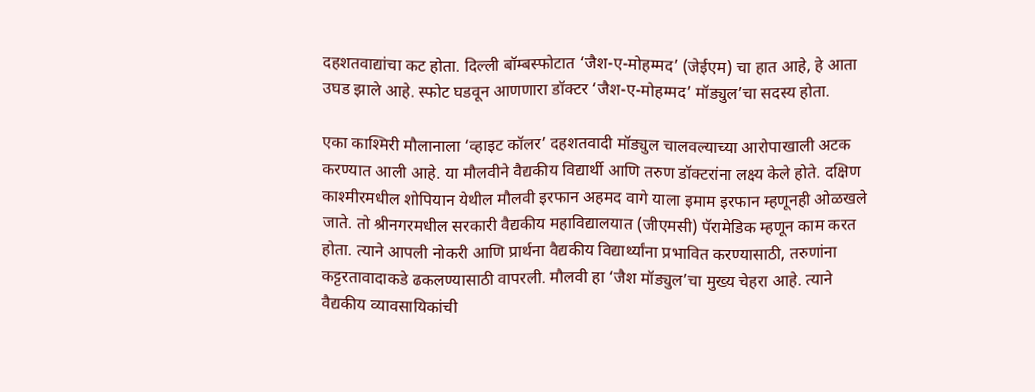दहशतवाद्यांचा कट होता. दिल्ली बॉम्बस्फोटात ‘जैश-ए-मोहम्मद’ (जेईएम) चा हात आहे, हे आता उघड झाले आहे. स्फोट घडवून आणणारा डॉक्टर ‘जैश-ए-मोहम्मद’ मॉड्युल’चा सदस्य होता.

एका काश्मिरी मौलानाला ‘व्हाइट कॉलर’ दहशतवादी मॉड्युल चालवल्याच्या आरोपाखाली अटक करण्यात आली आहे. या मौलवीने वैद्यकीय विद्यार्थी आणि तरुण डॉक्टरांना लक्ष्य केले होते. दक्षिण काश्मीरमधील शोपियान येथील मौलवी इरफान अहमद वागे याला इमाम इरफान म्हणूनही ओळखले जाते. तो श्रीनगरमधील सरकारी वैद्यकीय महाविद्यालयात (जीएमसी) पॅरामेडिक म्हणून काम करत होता. त्याने आपली नोकरी आणि प्रार्थना वैद्यकीय विद्यार्थ्यांना प्रभावित करण्यासाठी, तरुणांना कट्टरतावादाकडे ढकलण्यासाठी वापरली. मौलवी हा ‘जैश मॉड्युल’चा मुख्य चेहरा आहे. त्याने वैद्यकीय व्यावसायिकांची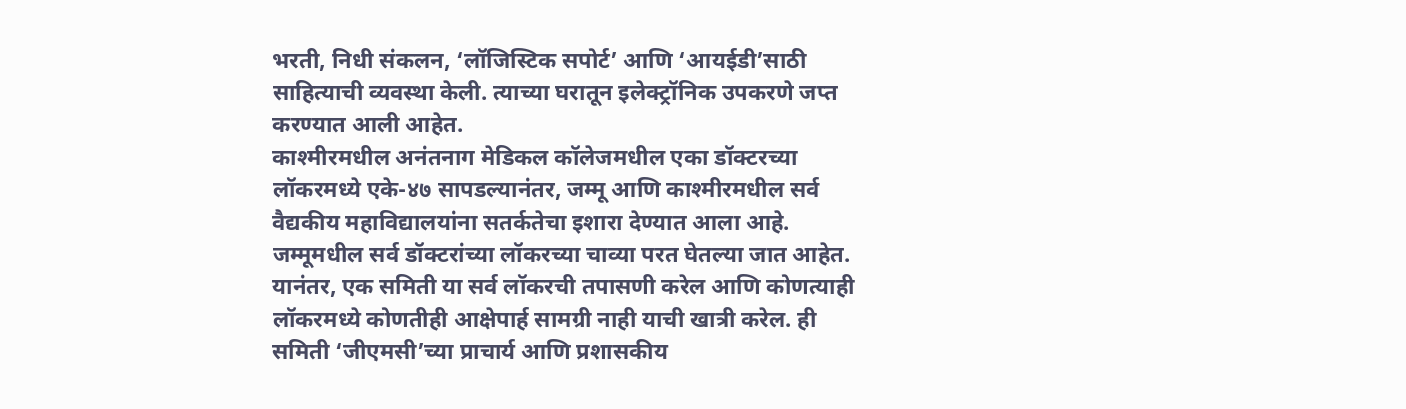भरती, निधी संकलन, ‘लॉजिस्टिक सपोर्ट’ आणि ‘आयईडी’साठी साहित्याची व्यवस्था केली. त्याच्या घरातून इलेक्ट्रॉनिक उपकरणे जप्त करण्यात आली आहेत.
काश्मीरमधील अनंतनाग मेडिकल कॉलेजमधील एका डॉक्टरच्या लॉकरमध्ये एके-४७ सापडल्यानंतर, जम्मू आणि काश्मीरमधील सर्व वैद्यकीय महाविद्यालयांना सतर्कतेचा इशारा देण्यात आला आहे. जम्मूमधील सर्व डॉक्टरांच्या लॉकरच्या चाव्या परत घेतल्या जात आहेत. यानंतर, एक समिती या सर्व लॉकरची तपासणी करेल आणि कोणत्याही लॉकरमध्ये कोणतीही आक्षेपार्ह सामग्री नाही याची खात्री करेल. ही समिती ‘जीएमसी’च्या प्राचार्य आणि प्रशासकीय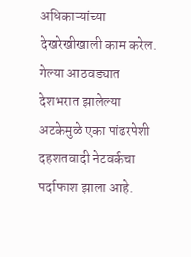अधिकाऱ्यांच्या देखरेखीखाली काम करेल. गेल्या आठवड्यात देशभरात झालेल्या अटकेमुळे एका पांढरपेशी दहशतवादी नेटवर्कचा पर्दाफाश झाला आहे.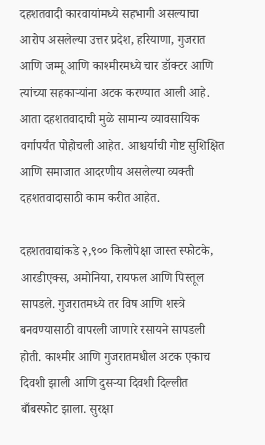दहशतवादी कारवायांमध्ये सहभागी असल्याचा आरोप असलेल्या उत्तर प्रदेश, हरियाणा, गुजरात आणि जम्मू आणि काश्मीरमध्ये चार डॉक्टर आणि त्यांच्या सहकाऱ्यांना अटक करण्यात आली आहे. आता दहशतवादाची मुळे सामान्य व्यावसायिक वर्गापर्यंत पोहोचली आहेत. आश्चर्याची गोष्ट सुशिक्षित आणि समाजात आदरणीय असलेल्या व्यक्ती दहशतवादासाठी काम करीत आहेत.

दहशतवाद्यांकडे २,९०० किलोपेक्षा जास्त स्फोटके, आरडीएक्स, अमोनिया, रायफल आणि पिस्तूल सापडले. गुजरातमध्ये तर विष आणि शस्त्रे बनवण्यासाठी वापरली जाणारे रसायने सापडली होती. काश्मीर आणि गुजरातमधील अटक एकाच दिवशी झाली आणि दुसऱ्या दिवशी दिल्लीत बाँबस्फोट झाला. सुरक्षा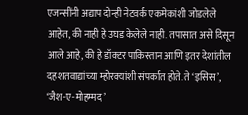एजन्सींनी अद्याप दोन्ही नेटवर्क एकमेकांशी जोडलेले आहेत, की नाही हे उघड केलेले नाही. तपासात असे दिसून आले आहे, की हे डॉक्टर पाकिस्तान आणि इतर देशांतील दहशतवाद्यांच्या म्होरक्यांशी संपर्कात होते. ते ‘इसिस’, ‘जैश-ए-मोहम्मद’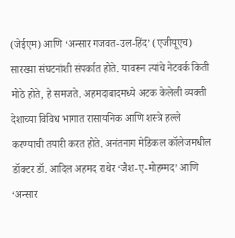(जेईएम) आणि ‘अन्सार गजवत-उल-हिंद’ (एजीयूएच) सारख्या संघटनांशी संपर्कात होते. यावरून त्यांचे नेटवर्क किती मोठे होते, हे समजते. अहमदाबादमध्ये अटक केलेली व्यक्ती देशाच्या विविध भागात रासायनिक आणि शस्त्रे हल्ले करण्याची तयारी करत होते. अनंतनाग मेडिकल कॉलेजमधील डॉक्टर डॉ. आदिल अहमद राथेर ‘जैश-ए-मोहम्मद’ आणि ‘अन्सार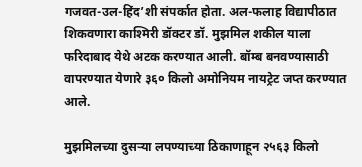गजवत-उल-हिंद’शी संपर्कात होता. अल-फलाह विद्यापीठात शिकवणारा काश्मिरी डॉक्टर डॉ. मुझमिल शकील याला फरिदाबाद येथे अटक करण्यात आली. बॉम्ब बनवण्यासाठी वापरण्यात येणारे ३६० किलो अमोनियम नायट्रेट जप्त करण्यात आले.

मुझमिलच्या दुसऱ्या लपण्याच्या ठिकाणाहून २५६३ किलो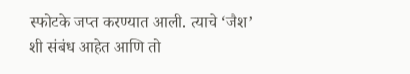स्फोटके जप्त करण्यात आली. त्याचे ‘जैश’ शी संबंध आहेत आणि तो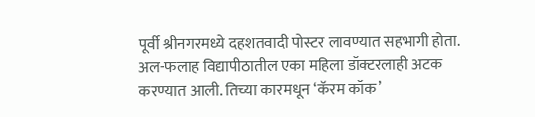पूर्वी श्रीनगरमध्ये दहशतवादी पोस्टर लावण्यात सहभागी होता. अल-फलाह विद्यापीठातील एका महिला डॉक्टरलाही अटक करण्यात आली. तिच्या कारमधून ‘कॅरम कॉक’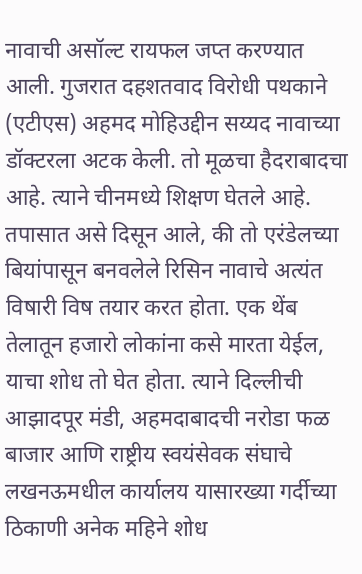नावाची असॉल्ट रायफल जप्त करण्यात आली. गुजरात दहशतवाद विरोधी पथकाने (एटीएस) अहमद मोहिउद्दीन सय्यद नावाच्या डॉक्टरला अटक केली. तो मूळचा हैदराबादचा आहे. त्याने चीनमध्ये शिक्षण घेतले आहे. तपासात असे दिसून आले, की तो एरंडेलच्या बियांपासून बनवलेले रिसिन नावाचे अत्यंत विषारी विष तयार करत होता. एक थेंब तेलातून हजारो लोकांना कसे मारता येईल, याचा शोध तो घेत होता. त्याने दिल्लीची आझादपूर मंडी, अहमदाबादची नरोडा फळ बाजार आणि राष्ट्रीय स्वयंसेवक संघाचे लखनऊमधील कार्यालय यासारख्या गर्दीच्या ठिकाणी अनेक महिने शोध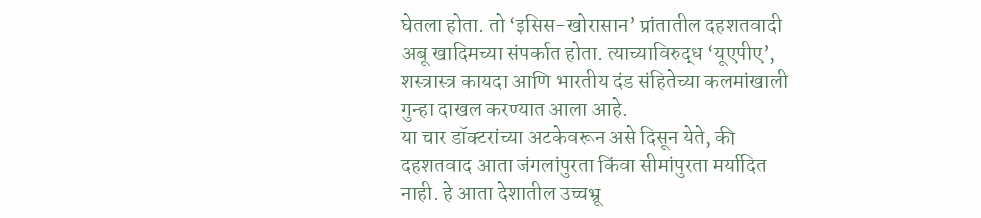घेतला होता. तो ‘इसिस-खोरासान’ प्रांतातील दहशतवादी अबू खादिमच्या संपर्कात होता. त्याच्याविरुद्ध ‘यूएपीए’, शस्त्रास्त्र कायदा आणि भारतीय दंड संहितेच्या कलमांखाली गुन्हा दाखल करण्यात आला आहे.
या चार डॉक्टरांच्या अटकेवरून असे दिसून येते, की दहशतवाद आता जंगलांपुरता किंवा सीमांपुरता मर्यादित नाही. हे आता देशातील उच्चभ्रू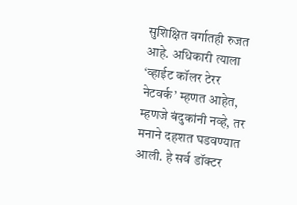सुशिक्षित वर्गातही रुजत आहे. अधिकारी त्याला ‘व्हाईट कॉलर टेरर नेटवर्क’ म्हणत आहेत, म्हणजे बंदुकांनी नव्हे, तर मनाने दहशत घडवण्यात आली. हे सर्व डॉक्टर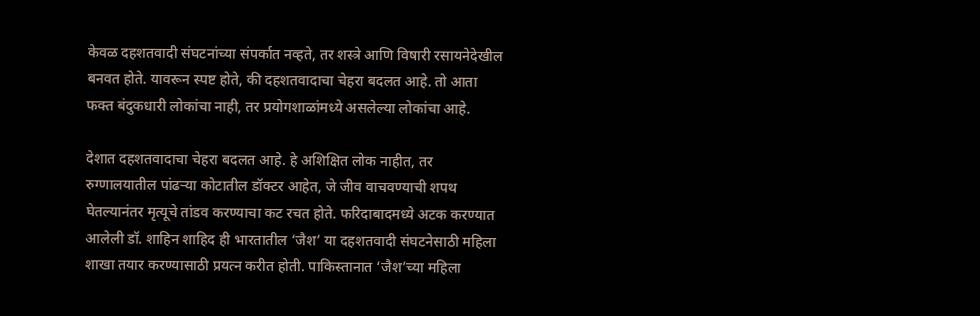केवळ दहशतवादी संघटनांच्या संपर्कात नव्हते, तर शस्त्रे आणि विषारी रसायनेदेखील बनवत होते. यावरून स्पष्ट होते, की दहशतवादाचा चेहरा बदलत आहे. तो आता फक्त बंदुकधारी लोकांचा नाही, तर प्रयोगशाळांमध्ये असलेल्या लोकांचा आहे.

देशात दहशतवादाचा चेहरा बदलत आहे. हे अशिक्षित लोक नाहीत, तर रुग्णालयातील पांढऱ्या कोटातील डॉक्टर आहेत, जे जीव वाचवण्याची शपथ घेतल्यानंतर मृत्यूचे तांडव करण्याचा कट रचत होते. फरिदाबादमध्ये अटक करण्यात आलेली डॉ. शाहिन शाहिद ही भारतातील ‘जैश’ या दहशतवादी संघटनेसाठी महिला शाखा तयार करण्यासाठी प्रयत्न करीत होती. पाकिस्तानात ‘जैश’च्या महिला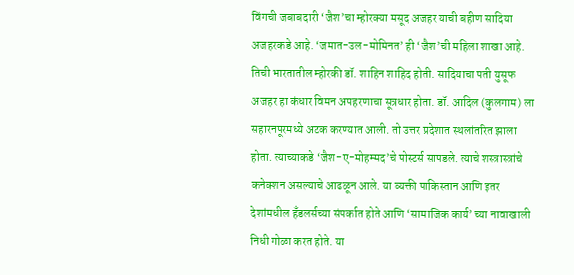विंगची जबाबदारी ‘जैश’चा म्होरक्या मसूद अजहर याची बहीण सादिया अजहरकडे आहे. ‘जमात-उल-मोमिनत’ ही ‘जैश’ची महिला शाखा आहे. तिची भारतातील म्होरकी डॉ. शाहिन शाहिद होती. सादियाचा पती युसूफ अजहर हा कंधार विमन अपहरणाचा सूत्रधार होता. डॉ. आदिल (कुलगाम) ला सहारनपूरमध्ये अटक करण्यात आली. तो उत्तर प्रदेशात स्थलांतरित झाला होता. त्याच्याकडे ‘जैश-ए-मोहम्मद’चे पोस्टर्स सापडले. त्याचे शस्त्रास्त्रांचे कनेक्शन असल्याचे आढळून आले. या व्यक्ती पाकिस्तान आणि इतर देशांमधील हँडलर्सच्या संपर्कात होते आणि ‘सामाजिक कार्य’ च्या नावाखाली निधी गोळा करत होते. या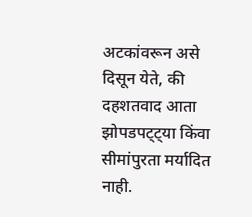अटकांवरून असे दिसून येते, की दहशतवाद आता झोपडपट्ट्या किंवा सीमांपुरता मर्यादित नाही.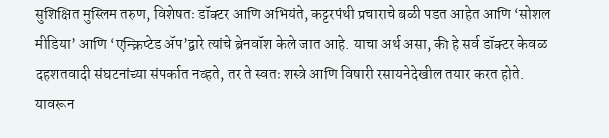सुशिक्षित मुस्लिम तरुण, विशेषतः डॉक्टर आणि अभियंते, कट्टरपंथी प्रचाराचे बळी पडत आहेत आणि ‘सोशल मीडिया’ आणि ‘एन्क्रिप्टेड ॲप’द्वारे त्यांचे ब्रेनवॉश केले जात आहे. याचा अर्थ असा, की हे सर्व डॉक्टर केवळ दहशतवादी संघटनांच्या संपर्कात नव्हते, तर ते स्वतः शस्त्रे आणि विषारी रसायनेदेखील तयार करत होते. यावरून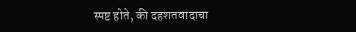स्पष्ट होते, की दहशतवादाचा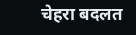चेहरा बदलत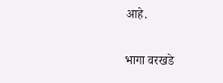आहे.

भागा वरखडे